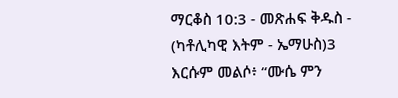ማርቆስ 10:3 - መጽሐፍ ቅዱስ - (ካቶሊካዊ እትም - ኤማሁስ)3 እርሱም መልሶ፥ “ሙሴ ምን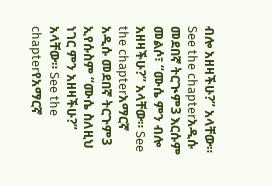ብሎ አዘዛችሁ?” አላቸው። See the chapterአዲሱ መደበኛ ትርጒም3 እርሱም መልሶ፣ “ሙሴ ምን ብሎ አዘዛችሁ?” አላቸው። See the chapterአማርኛ አዲሱ መደበኛ ትርጉም3 ኢየሱስም “ሙሴ ስለዚህ ነገር ምን አዘዛችሁ?” አላቸው። See the chapterየአማርኛ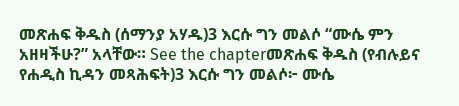መጽሐፍ ቅዱስ (ሰማንያ አሃዱ)3 እርሱ ግን መልሶ “ሙሴ ምን አዘዛችሁ?” አላቸው። See the chapterመጽሐፍ ቅዱስ (የብሉይና የሐዲስ ኪዳን መጻሕፍት)3 እርሱ ግን መልሶ፦ ሙሴ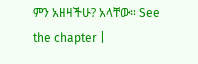ምን አዘዛችሁ? አላቸው። See the chapter |